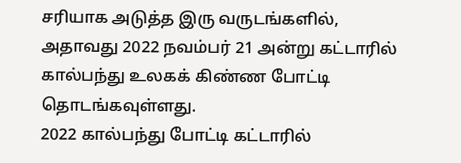சரியாக அடுத்த இரு வருடங்களில், அதாவது 2022 நவம்பர் 21 அன்று கட்டாரில் கால்பந்து உலகக் கிண்ண போட்டி தொடங்கவுள்ளது.
2022 கால்பந்து போட்டி கட்டாரில்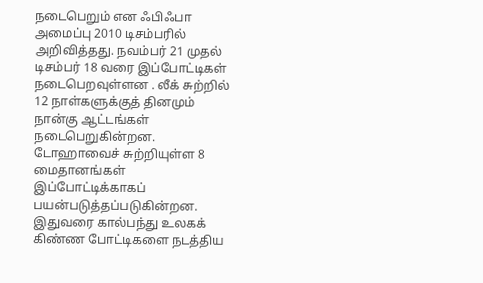நடைபெறும் என ஃபிஃபா அமைப்பு 2010 டிசம்பரில் அறிவித்தது. நவம்பர் 21 முதல் டிசம்பர் 18 வரை இப்போட்டிகள் நடைபெறவுள்ளன . லீக் சுற்றில் 12 நாள்களுக்குத் தினமும் நான்கு ஆட்டங்கள் நடைபெறுகின்றன. டோஹாவைச் சுற்றியுள்ள 8 மைதானங்கள் இப்போட்டிக்காகப் பயன்படுத்தப்படுகின்றன.
இதுவரை கால்பந்து உலகக் கிண்ண போட்டிகளை நடத்திய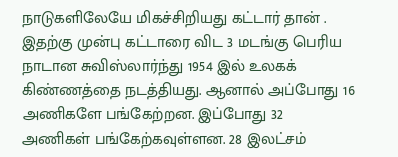நாடுகளிலேயே மிகச்சிறியது கட்டார் தான் . இதற்கு முன்பு கட்டாரை விட 3 மடங்கு பெரிய நாடான சுவிஸ்லார்ந்து 1954 இல் உலகக் கிண்ணத்தை நடத்தியது. ஆனால் அப்போது 16 அணிகளே பங்கேற்றன. இப்போது 32 அணிகள் பங்கேற்கவுள்ளன. 28 இலட்சம்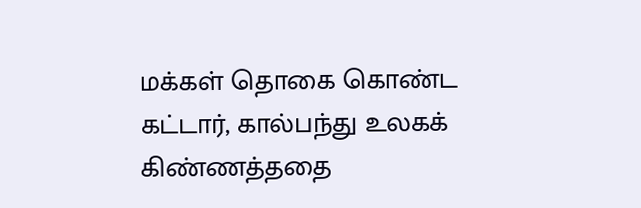மக்கள் தொகை கொண்ட கட்டார், கால்பந்து உலகக் கிண்ணத்ததை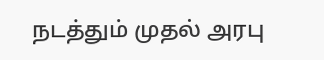நடத்தும் முதல் அரபு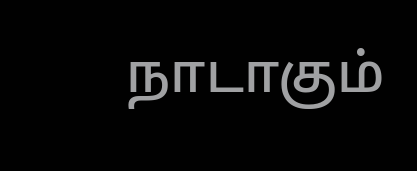நாடாகும்